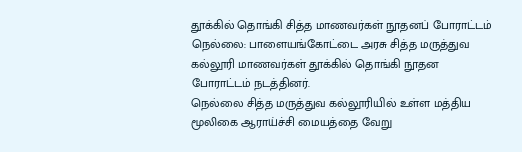தூக்கில் தொங்கி சித்த மாணவர்கள் நூதனப் போராட்டம்
நெல்லை: பாளையங்கோட்டை அரசு சித்த மருத்துவ கல்லூரி மாணவர்கள் தூக்கில் தொங்கி நூதன போராட்டம் நடத்தினர்.
நெல்லை சித்த மருத்துவ கல்லூரியில் உள்ள மத்திய மூலிகை ஆராய்ச்சி மையத்தை வேறு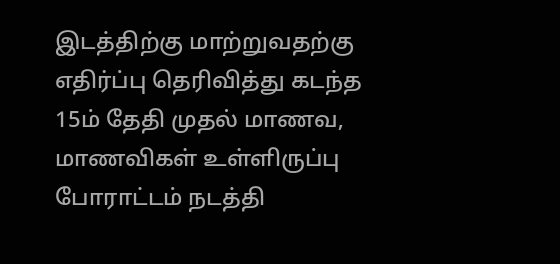இடத்திற்கு மாற்றுவதற்கு எதிர்ப்பு தெரிவித்து கடந்த 15ம் தேதி முதல் மாணவ, மாணவிகள் உள்ளிருப்பு போராட்டம் நடத்தி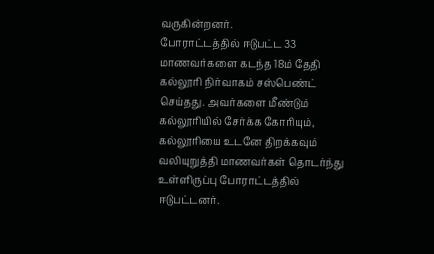வருகின்றனர்.
போராட்டத்தில் ஈடுபட்ட 33 மாணவர்களை கடந்த 18ம் தேதி கல்லூரி நிர்வாகம் சஸ்பெண்ட் செய்தது. அவர்களை மீண்டும் கல்லூரியில் சேர்க்க கோரியும், கல்லூரியை உடனே திறக்கவும் வலியுறுத்தி மாணவர்கள் தொடர்ந்து உள்ளிருப்பு போராட்டத்தில் ஈடுபட்டனர்.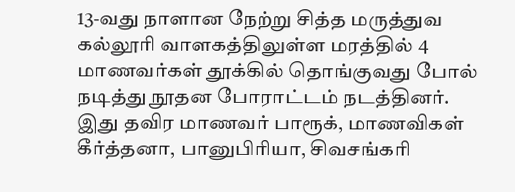13-வது நாளான நேற்று சித்த மருத்துவ கல்லூரி வாளகத்திலுள்ள மரத்தில் 4 மாணவர்கள் தூக்கில் தொங்குவது போல் நடித்து நூதன போராட்டம் நடத்தினர்.
இது தவிர மாணவர் பாரூக், மாணவிகள் கீர்த்தனா, பானுபிரியா, சிவசங்கரி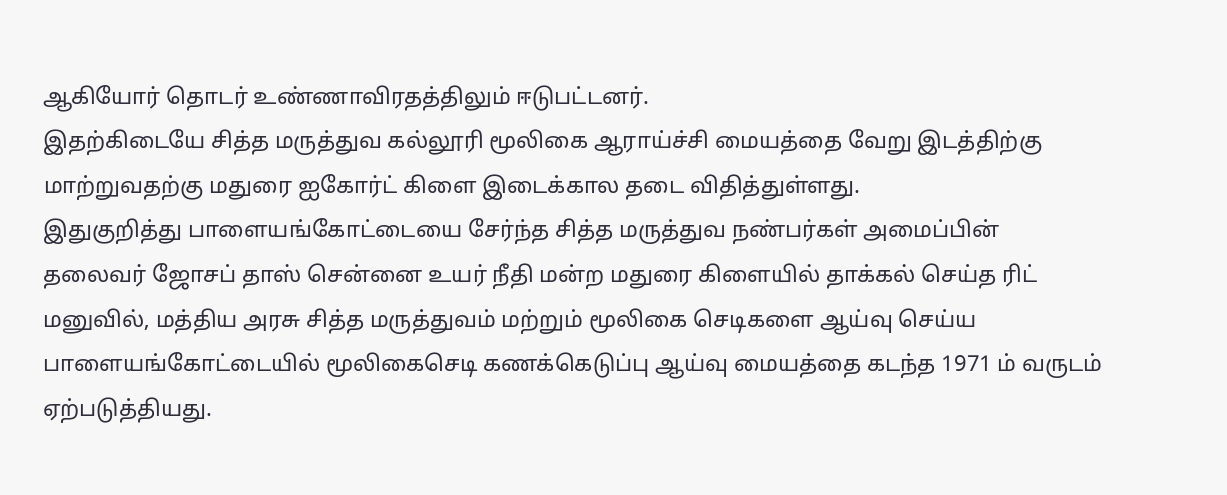ஆகியோர் தொடர் உண்ணாவிரதத்திலும் ஈடுபட்டனர்.
இதற்கிடையே சித்த மருத்துவ கல்லூரி மூலிகை ஆராய்ச்சி மையத்தை வேறு இடத்திற்கு மாற்றுவதற்கு மதுரை ஐகோர்ட் கிளை இடைக்கால தடை விதித்துள்ளது.
இதுகுறித்து பாளையங்கோட்டையை சேர்ந்த சித்த மருத்துவ நண்பர்கள் அமைப்பின் தலைவர் ஜோசப் தாஸ் சென்னை உயர் நீதி மன்ற மதுரை கிளையில் தாக்கல் செய்த ரிட் மனுவில், மத்திய அரசு சித்த மருத்துவம் மற்றும் மூலிகை செடிகளை ஆய்வு செய்ய பாளையங்கோட்டையில் மூலிகைசெடி கணக்கெடுப்பு ஆய்வு மையத்தை கடந்த 1971 ம் வருடம் ஏற்படுத்தியது.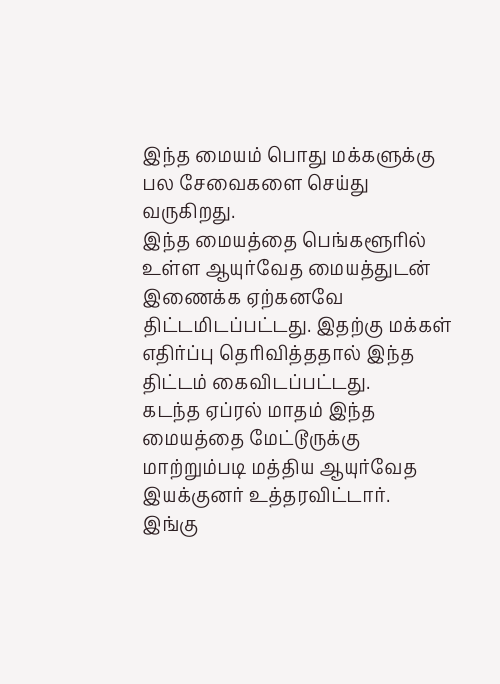இந்த மையம் பொது மக்களுக்கு பல சேவைகளை செய்து வருகிறது.
இந்த மையத்தை பெங்களூரில் உள்ள ஆயுர்வேத மையத்துடன் இணைக்க ஏற்கனவே திட்டமிடப்பட்டது. இதற்கு மக்கள் எதிர்ப்பு தெரிவித்ததால் இந்த திட்டம் கைவிடப்பட்டது.
கடந்த ஏப்ரல் மாதம் இந்த மையத்தை மேட்டூருக்கு மாற்றும்படி மத்திய ஆயுர்வேத இயக்குனர் உத்தரவிட்டார்.
இங்கு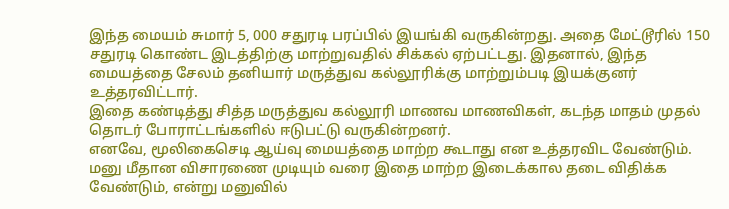இந்த மையம் சுமார் 5, 000 சதுரடி பரப்பில் இயங்கி வருகின்றது. அதை மேட்டூரில் 150 சதுரடி கொண்ட இடத்திற்கு மாற்றுவதில் சிக்கல் ஏற்பட்டது. இதனால், இந்த மையத்தை சேலம் தனியார் மருத்துவ கல்லூரிக்கு மாற்றும்படி இயக்குனர் உத்தரவிட்டார்.
இதை கண்டித்து சித்த மருத்துவ கல்லூரி மாணவ மாணவிகள், கடந்த மாதம் முதல் தொடர் போராட்டங்களில் ஈடுபட்டு வருகின்றனர்.
எனவே, மூலிகைசெடி ஆய்வு மையத்தை மாற்ற கூடாது என உத்தரவிட வேண்டும். மனு மீதான விசாரணை முடியும் வரை இதை மாற்ற இடைக்கால தடை விதிக்க வேண்டும், என்று மனுவில்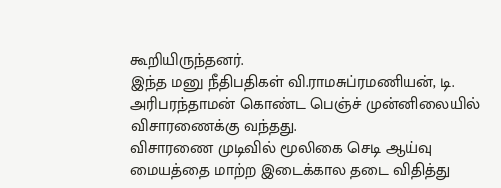கூறியிருந்தனர்.
இந்த மனு நீதிபதிகள் வி.ராமசுப்ரமணியன், டி. அரிபரந்தாமன் கொண்ட பெஞ்ச் முன்னிலையில் விசாரணைக்கு வந்தது.
விசாரணை முடிவில் மூலிகை செடி ஆய்வு மையத்தை மாற்ற இடைக்கால தடை விதித்து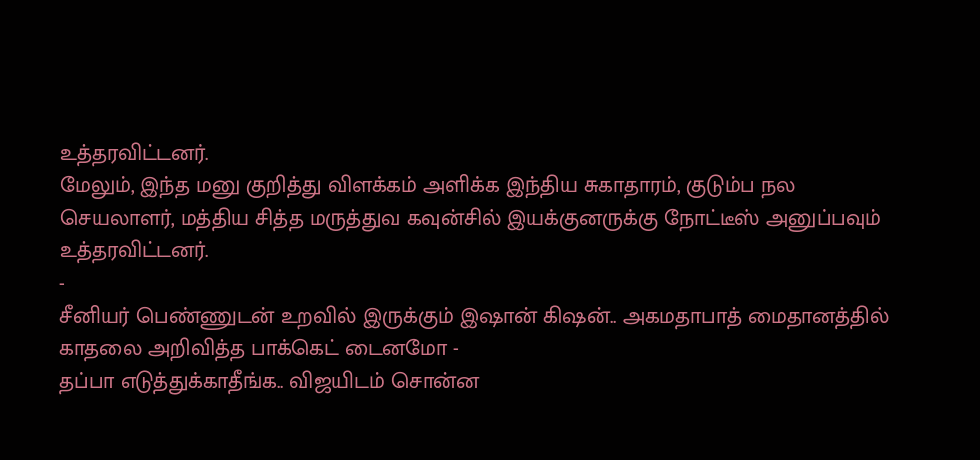உத்தரவிட்டனர்.
மேலும், இந்த மனு குறித்து விளக்கம் அளிக்க இந்திய சுகாதாரம், குடும்ப நல செயலாளர், மத்திய சித்த மருத்துவ கவுன்சில் இயக்குனருக்கு நோட்டீஸ் அனுப்பவும் உத்தரவிட்டனர்.
-
சீனியர் பெண்ணுடன் உறவில் இருக்கும் இஷான் கிஷன்.. அகமதாபாத் மைதானத்தில் காதலை அறிவித்த பாக்கெட் டைனமோ -
தப்பா எடுத்துக்காதீங்க.. விஜயிடம் சொன்ன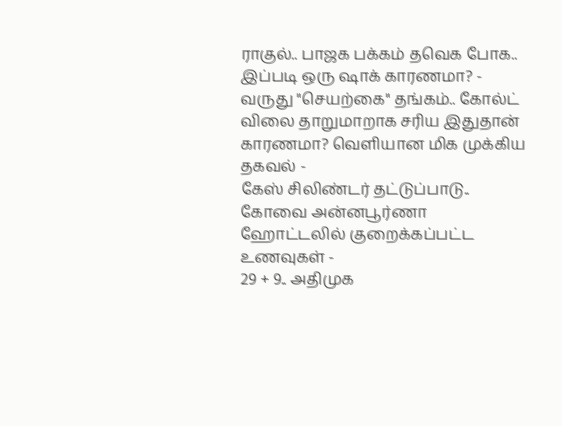ராகுல்.. பாஜக பக்கம் தவெக போக.. இப்படி ஒரு ஷாக் காரணமா? -
வருது "செயற்கை" தங்கம்.. கோல்ட் விலை தாறுமாறாக சரிய இதுதான் காரணமா? வெளியான மிக முக்கிய தகவல் -
கேஸ் சிலிண்டர் தட்டுப்பாடு.. கோவை அன்னபூர்ணா ஹோட்டலில் குறைக்கப்பட்ட உணவுகள் -
29 + 9.. அதிமுக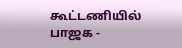கூட்டணியில் பாஜக -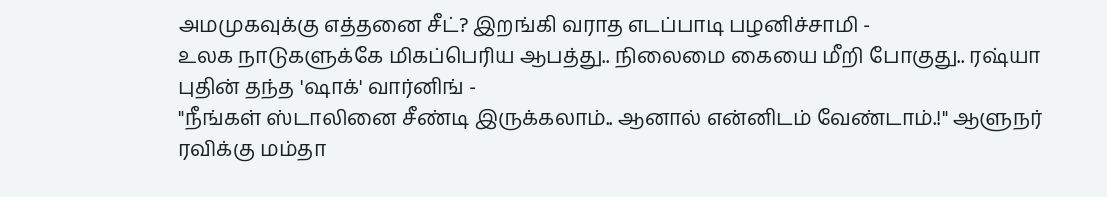அமமுகவுக்கு எத்தனை சீட்? இறங்கி வராத எடப்பாடி பழனிச்சாமி -
உலக நாடுகளுக்கே மிகப்பெரிய ஆபத்து.. நிலைமை கையை மீறி போகுது.. ரஷ்யா புதின் தந்த 'ஷாக்' வார்னிங் -
"நீங்கள் ஸ்டாலினை சீண்டி இருக்கலாம்.. ஆனால் என்னிடம் வேண்டாம்.!" ஆளுநர் ரவிக்கு மம்தா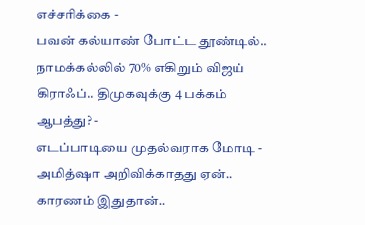எச்சரிக்கை -
பவன் கல்யாண் போட்ட தூண்டில்.. நாமக்கல்லில் 70% எகிறும் விஜய் கிராஃப்.. திமுகவுக்கு 4 பக்கம் ஆபத்து? -
எடப்பாடியை முதல்வராக மோடி - அமித்ஷா அறிவிக்காதது ஏன்.. காரணம் இதுதான்..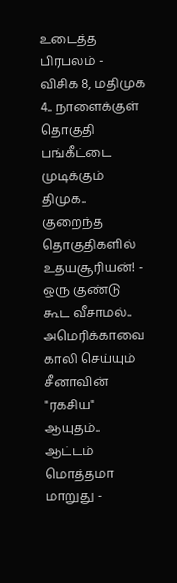உடைத்த பிரபலம் -
விசிக 8, மதிமுக 4.. நாளைக்குள் தொகுதி பங்கீட்டை முடிக்கும் திமுக.. குறைந்த தொகுதிகளில் உதயசூரியன்! -
ஒரு குண்டு கூட வீசாமல்.. அமெரிக்காவை காலி செய்யும் சீனாவின் "ரகசிய" ஆயுதம்.. ஆட்டம் மொத்தமா மாறுது -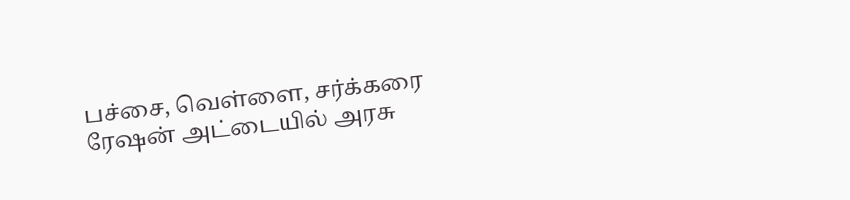பச்சை, வெள்ளை, சர்க்கரை ரேஷன் அட்டையில் அரசு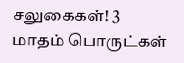சலுகைகள்! 3 மாதம் பொருட்கள்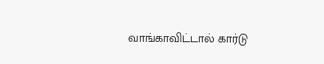வாங்காவிட்டால் கார்டு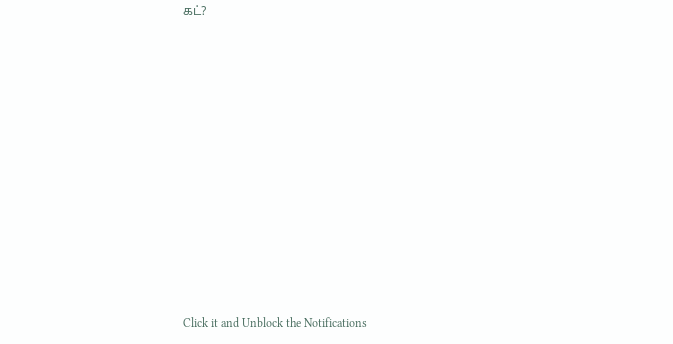கட்?












Click it and Unblock the Notifications